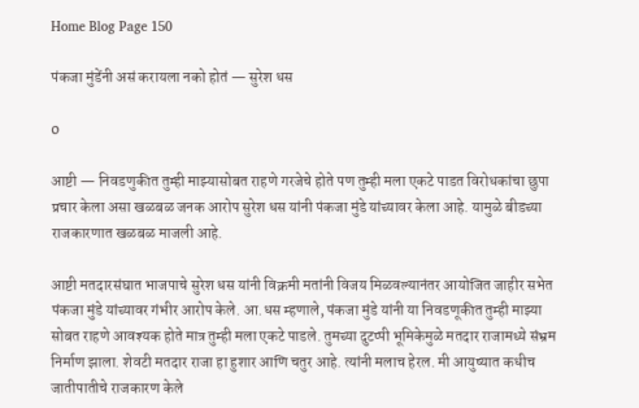Home Blog Page 150

पंकजा मुंडेंनी असं करायला नको होतं — सुरेश धस

0

आष्टी — निवडणुकीत तुम्ही माझ्यासोबत राहणे गरजेचे होते पण तुम्ही मला एकटे पाडत विरोधकांचा छुपा प्रचार केला असा खळबळ जनक आरोप सुरेश धस यांनी पंकजा मुंडे यांच्यावर केला आहे. यामुळे बीडच्या राजकारणात खळबळ माजली आहे.

आष्टी मतदारसंघात भाजपाचे सुरेश धस यांनी विक्रमी मतांनी विजय मिळवल्यानंतर आयोजित जाहीर सभेत पंकजा मुंडे यांच्यावर गंभीर आरोप केले. आ.धस म्हणाले, पंकजा मुंडे यांनी या निवडणूकीत तुम्ही माझ्या सोबत राहणे आवश्यक होते मात्र तुम्ही मला एकटे पाडले. तुमच्या दुटप्पी भूमिकेमुळे मतदार राजामध्ये संभ्रम निर्माण झाला. शेवटी मतदार राजा हा हुशार आणि चतुर आहे. त्यांनी मलाच हेरल. मी आयुष्यात कधीच जातीपातीचे राजकारण केले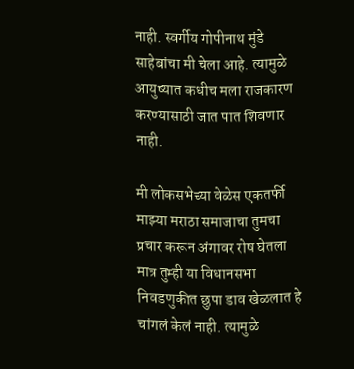नाही. स्वर्गीय गोपीनाथ मुंडे साहेबांचा मी चेला आहे. त्यामुळे आयुष्यात कधीच मला राजकारण करण्यासाठी जात पात शिवणार नाही.

मी लोकसभेच्या वेळेस एकतर्फी माझ्या मराठा समाजाचा तुमचा प्रचार करून अंगावर रोष घेतला मात्र तुम्ही या विधानसभा निवडणुकीत छुपा डाव खेळलात हे चांगलं केलं नाही. त्यामुळे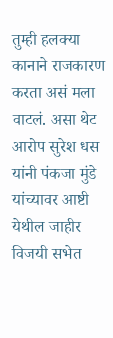तुम्ही हलक्या कानाने राजकारण करता असं मला वाटलं. असा थेट आरोप सुरेश धस यांनी पंकजा मुंडे यांच्यावर आष्टी येथील जाहीर विजयी सभेत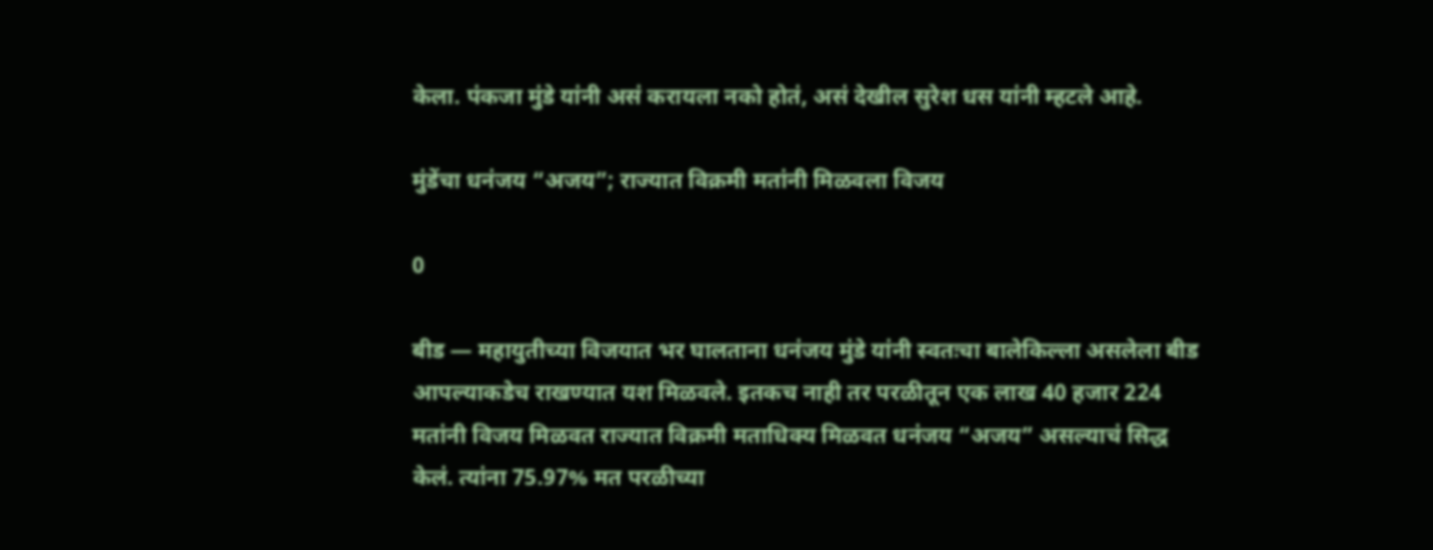केला. पंकजा मुंडे यांनी असं करायला नको होतं, असं देखील सुरेश धस यांनी म्हटले आहे.

मुंडेंचा धनंजय “अजय”; राज्यात विक्रमी मतांनी मिळवला विजय

0

बीड — महायुतीच्या विजयात भर घालताना धनंजय मुंडे यांनी स्वतःचा बालेकिल्ला असलेला बीड आपल्याकडेच राखण्यात यश मिळवले. इतकच नाही तर परळीतून एक लाख 40 हजार 224 मतांनी विजय मिळवत राज्यात विक्रमी मताधिक्य मिळवत धनंजय “अजय” असल्याचं सिद्ध केलं. त्यांना 75.97% मत परळीच्या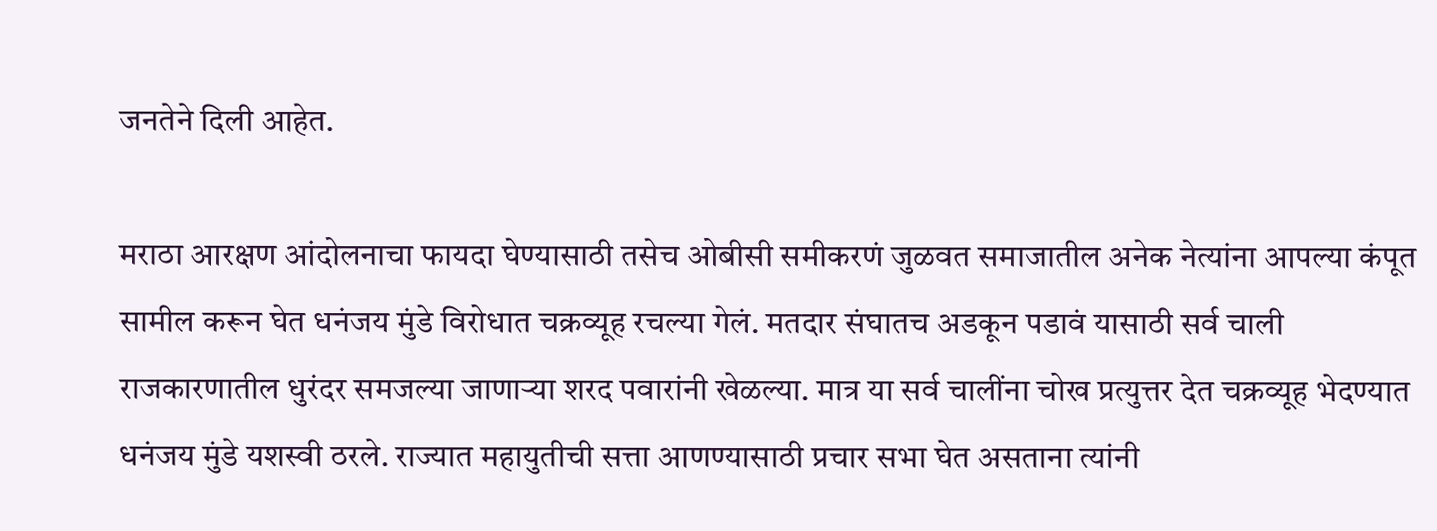जनतेने दिली आहेत.

मराठा आरक्षण आंदोलनाचा फायदा घेण्यासाठी तसेच ओबीसी समीकरणं जुळवत समाजातील अनेक नेत्यांना आपल्या कंपूत सामील करून घेत धनंजय मुंडे विरोधात चक्रव्यूह रचल्या गेलं. मतदार संघातच अडकून पडावं यासाठी सर्व चाली राजकारणातील धुरंदर समजल्या जाणाऱ्या शरद पवारांनी खेळल्या. मात्र या सर्व चालींना चोख प्रत्युत्तर देत चक्रव्यूह भेदण्यात धनंजय मुंडे यशस्वी ठरले. राज्यात महायुतीची सत्ता आणण्यासाठी प्रचार सभा घेत असताना त्यांनी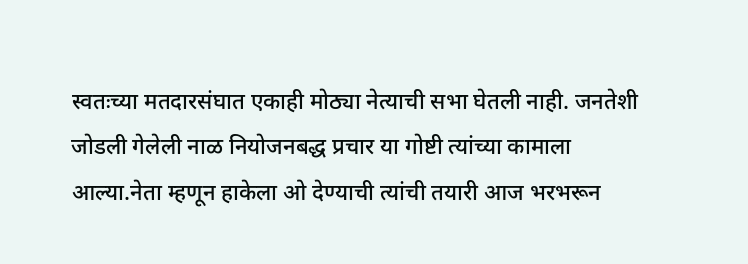स्वतःच्या मतदारसंघात एकाही मोठ्या नेत्याची सभा घेतली नाही. जनतेशी जोडली गेलेली नाळ नियोजनबद्ध प्रचार या गोष्टी त्यांच्या कामाला आल्या.नेता म्हणून हाकेला ओ देण्याची त्यांची तयारी आज भरभरून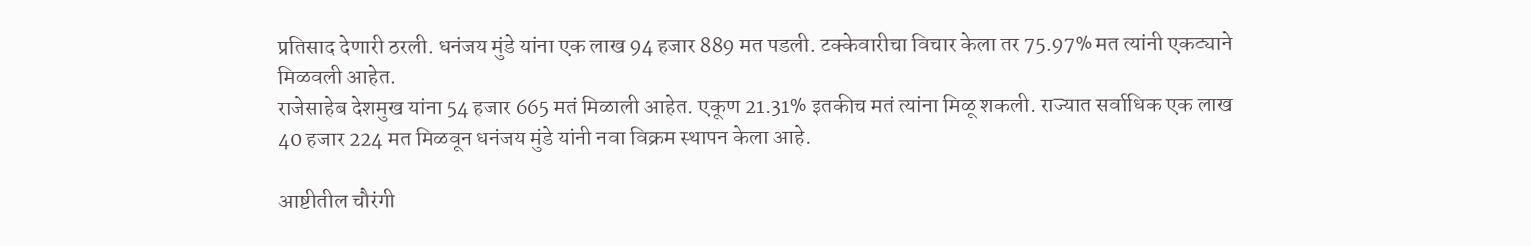प्रतिसाद देणारी ठरली. धनंजय मुंडे यांना एक लाख 94 हजार 889 मत पडली. टक्केवारीचा विचार केला तर 75.97% मत त्यांनी एकट्याने मिळवली आहेत.
राजेसाहेब देशमुख यांना 54 हजार 665 मतं मिळाली आहेत. एकूण 21.31% इतकीच मतं त्यांना मिळू शकली. राज्यात सर्वाधिक एक लाख 40 हजार 224 मत मिळवून धनंजय मुंडे यांनी नवा विक्रम स्थापन केला आहे.

आष्टीतील चौरंगी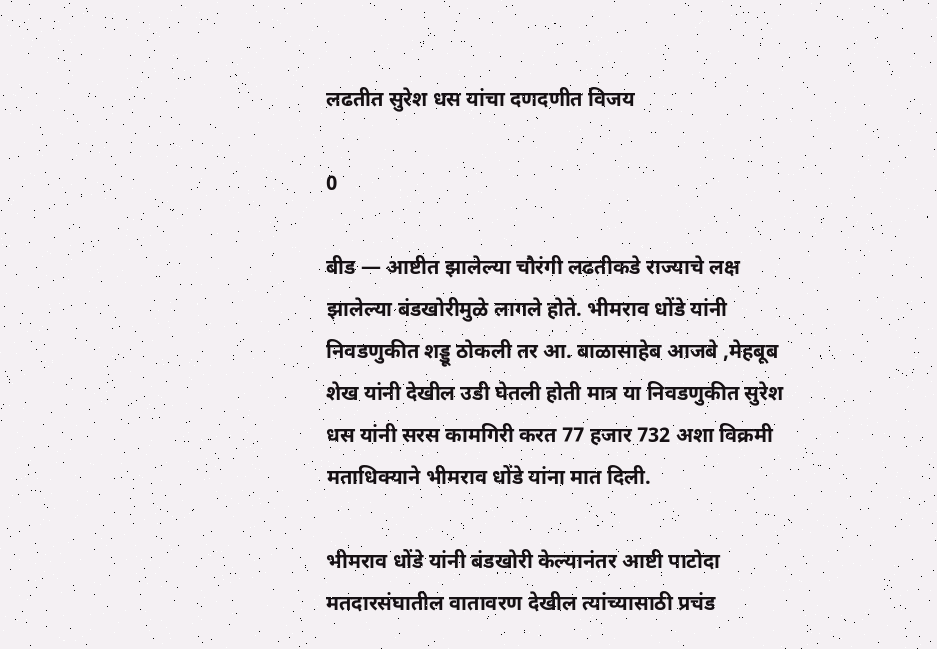लढतीत सुरेश धस यांचा दणदणीत विजय

0

बीड — आष्टीत झालेल्या चौरंगी लढतीकडे राज्याचे लक्ष झालेल्या बंडखोरीमुळे लागले होते. भीमराव धोंडे यांनी निवडणुकीत शड्डू ठोकली तर आ. बाळासाहेब आजबे ,मेहबूब शेख यांनी देखील उडी घेतली होती मात्र या निवडणुकीत सुरेश धस यांनी सरस कामगिरी करत 77 हजार 732 अशा विक्रमी मताधिक्याने भीमराव धोंडे यांना मात दिली.

भीमराव धोंडे यांनी बंडखोरी केल्यानंतर आष्टी पाटोदा मतदारसंघातील वातावरण देखील त्यांच्यासाठी प्रचंड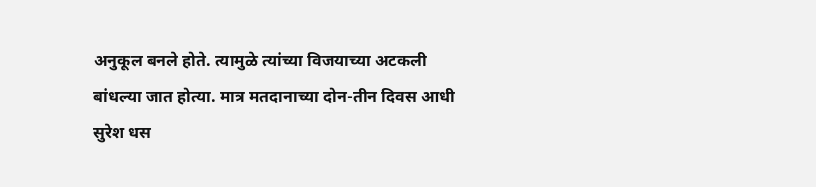अनुकूल बनले होते. त्यामुळे त्यांच्या विजयाच्या अटकली बांधल्या जात होत्या. मात्र मतदानाच्या दोन-तीन दिवस आधी सुरेश धस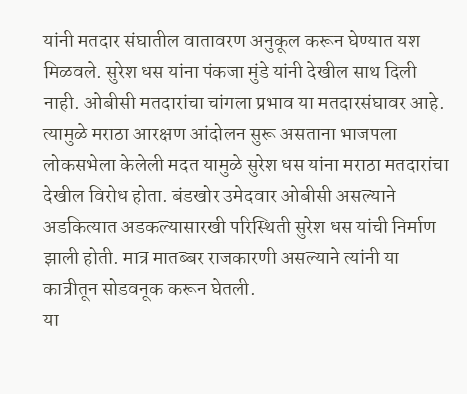यांनी मतदार संघातील वातावरण अनुकूल करून घेण्यात यश मिळवले. सुरेश धस यांना पंकजा मुंडे यांनी देखील साथ दिली नाही. ओबीसी मतदारांचा चांगला प्रभाव या मतदारसंघावर आहे. त्यामुळे मराठा आरक्षण आंदोलन सुरू असताना भाजपला लोकसभेला केलेली मदत यामुळे सुरेश धस यांना मराठा मतदारांचा देखील विरोध होता. बंडखोर उमेदवार ओबीसी असल्याने अडकित्यात अडकल्यासारखी परिस्थिती सुरेश धस यांची निर्माण झाली होती. मात्र मातब्बर राजकारणी असल्याने त्यांनी या कात्रीतून सोडवनूक करून घेतली.
या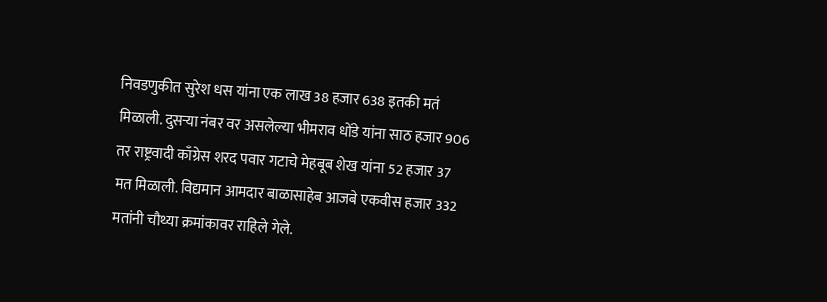निवडणुकीत सुरेश धस यांना एक लाख 38 हजार 638 इतकी मतं मिळाली. दुसऱ्या नंबर वर असलेल्या भीमराव धोंडे यांना साठ हजार 906 तर राष्ट्रवादी काँग्रेस शरद पवार गटाचे मेहबूब शेख यांना 52 हजार 37 मत मिळाली. विद्यमान आमदार बाळासाहेब आजबे एकवीस हजार 332 मतांनी चौथ्या क्रमांकावर राहिले गेले.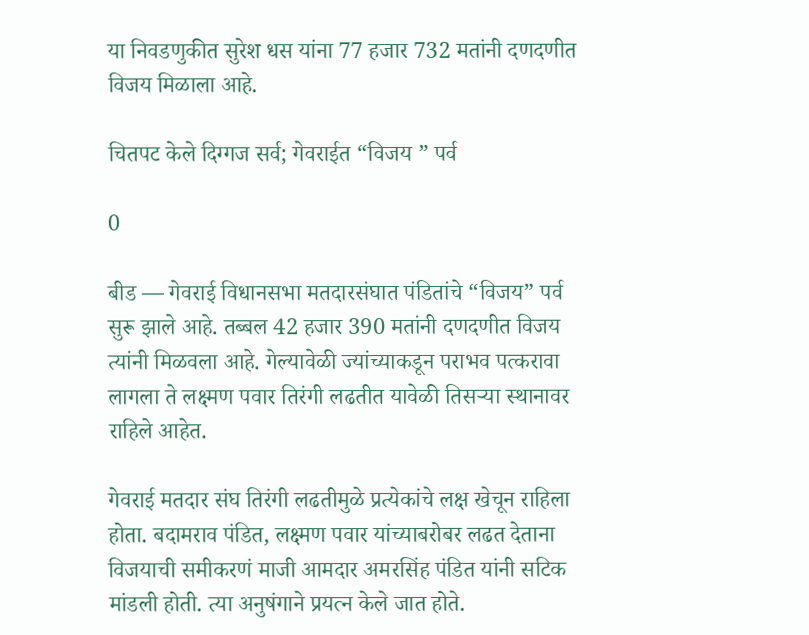या निवडणुकीत सुरेश धस यांना 77 हजार 732 मतांनी दणदणीत विजय मिळाला आहे.

चितपट केले दिग्गज सर्व; गेवराईत “विजय ” पर्व

0

बीड — गेवराई विधानसभा मतदारसंघात पंडितांचे “विजय” पर्व सुरू झाले आहे. तब्बल 42 हजार 390 मतांनी दणदणीत विजय त्यांनी मिळवला आहे. गेल्यावेळी ज्यांच्याकडून पराभव पत्करावा लागला ते लक्ष्मण पवार तिरंगी लढतीत यावेळी तिसऱ्या स्थानावर राहिले आहेत.

गेवराई मतदार संघ तिरंगी लढतीमुळे प्रत्येकांचे लक्ष खेचून राहिला होता. बदामराव पंडित, लक्ष्मण पवार यांच्याबरोबर लढत देताना विजयाची समीकरणं माजी आमदार अमरसिंह पंडित यांनी सटिक मांडली होती. त्या अनुषंगाने प्रयत्न केले जात होते.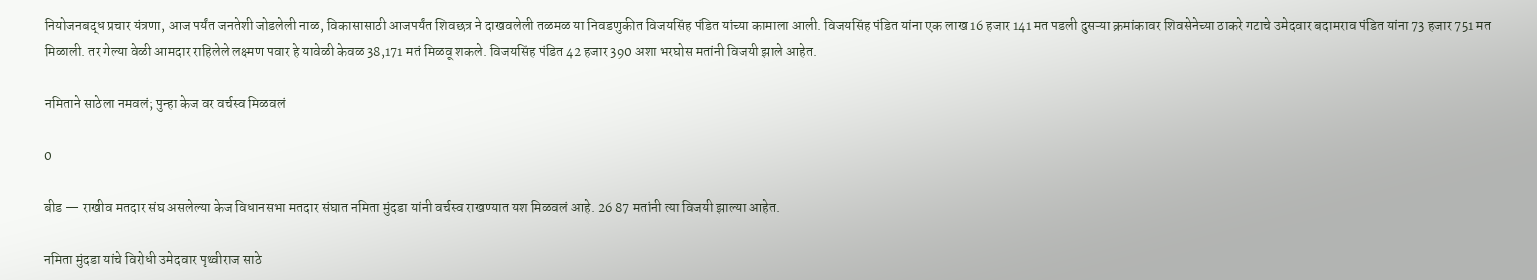नियोजनबद्ध प्रचार यंत्रणा, आज पर्यंत जनतेशी जोडलेली नाळ, विकासासाठी आजपर्यंत शिवछत्र ने दाखवलेली तळमळ या निवडणुकीत विजयसिंह पंडित यांच्या कामाला आली. विजयसिंह पंडित यांना एक लाख 16 हजार 141 मत पडली दुसऱ्या क्रमांकावर शिवसेनेच्या ठाकरे गटाचे उमेदवार बदामराव पंडित यांना 73 हजार 751 मत मिळाली. तर गेल्या वेळी आमदार राहिलेले लक्ष्मण पवार हे यावेळी केवळ 38,171 मतं मिळवू शकले. विजयसिंह पंडित 42 हजार 390 अशा भरघोस मतांनी विजयी झाले आहेत.

नमिताने साठेला नमवलं; पुन्हा केज वर वर्चस्व मिळवलं

0

बीड — राखीव मतदार संघ असलेल्या केज विधानसभा मतदार संघात नमिता मुंदडा यांनी वर्चस्व राखण्यात यश मिळवलं आहे. 26 87 मतांनी त्या विजयी झाल्या आहेत.

नमिता मुंदडा यांचे विरोधी उमेदवार पृथ्वीराज साठे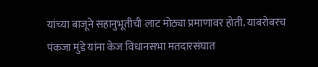यांच्या बाजूने सहानुभूतीची लाट मोठ्या प्रमाणावर होती. याबरोबरच पंकजा मुंडे यांना केज विधानसभा मतदारसंघात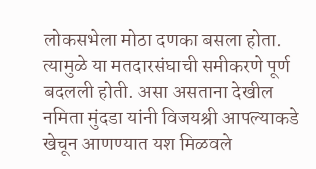लोकसभेला मोठा दणका बसला होता. त्यामुळे या मतदारसंघाची समीकरणे पूर्ण बदलली होती. असा असताना देखील नमिता मुंदडा यांनी विजयश्री आपल्याकडे खेचून आणण्यात यश मिळवले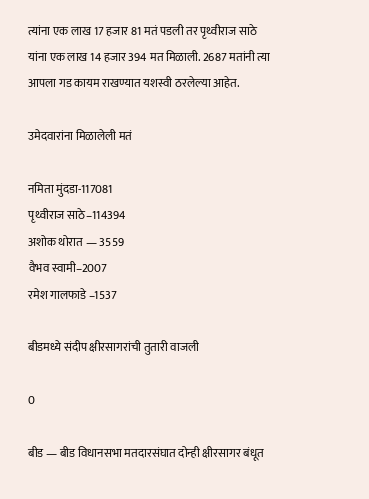त्यांना एक लाख 17 हजार 81 मतं पडली तर पृथ्वीराज साठे यांना एक लाख 14 हजार 394 मत मिळाली. 2687 मतांनी त्या आपला गड कायम राखण्यात यशस्वी ठरलेल्या आहेत.

उमेदवारांना मिळालेली मतं

नमिता मुंदडा-117081
पृथ्वीराज साठे–114394
अशोक थोरात — 3559
वैभव स्वामी–2007
रमेश गालफाडे –1537

बीडमध्ये संदीप क्षीरसागरांची तुतारी वाजली

0

बीड — बीड विधानसभा मतदारसंघात दोन्ही क्षीरसागर बंधूत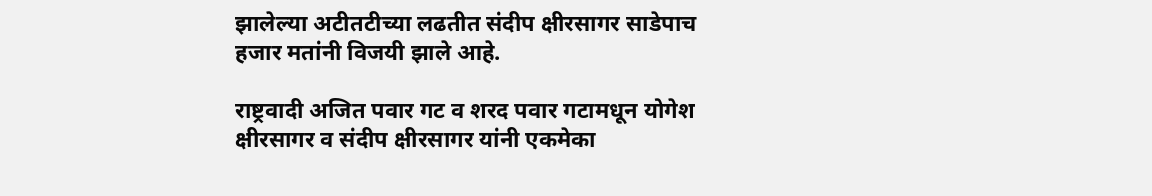झालेल्या अटीतटीच्या लढतीत संदीप क्षीरसागर साडेपाच हजार मतांनी विजयी झाले आहे.

राष्ट्रवादी अजित पवार गट व शरद पवार गटामधून योगेश क्षीरसागर व संदीप क्षीरसागर यांनी एकमेका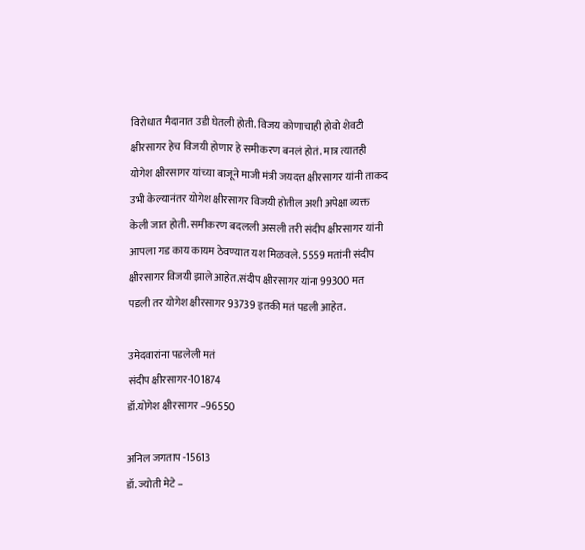विरोधात मैदानात उडी घेतली होती. विजय कोणाचाही होवो शेवटी क्षीरसागर हेच विजयी होणार हे समीकरण बनलं होतं. मात्र त्यातही योगेश क्षीरसागर यांच्या बाजूने माजी मंत्री जयदत्त क्षीरसागर यांनी ताकद उभी केल्यानंतर योगेश क्षीरसागर विजयी होतील अशी अपेक्षा व्यक्त केली जात होती. समीकरण बदलली असली तरी संदीप क्षीरसागर यांनी आपला गड काय कायम ठेवण्यात यश मिळवले. 5559 मतांनी संदीप क्षीरसागर विजयी झाले आहेत.संदीप क्षीरसागर यांना 99300 मत पडली तर योगेश क्षीरसागर 93739 इतकी मतं पडली आहेत.

उमेदवारांना पडलेली मतं
संदीप क्षीरसागर-101874
डॉ.योगेश क्षीरसागर –96550

अनिल जगताप -15613
डॉ. ज्योती मेटे –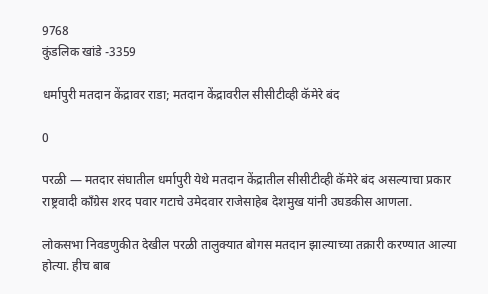9768
कुंडलिक खांडे -3359

धर्मापुरी मतदान केंद्रावर राडा; मतदान केंद्रावरील सीसीटीव्ही कॅमेरे बंद

0

परळी — मतदार संघातील धर्मापुरी येथे मतदान केंद्रातील सीसीटीव्ही कॅमेरे बंद असल्याचा प्रकार राष्ट्रवादी काँग्रेस शरद पवार गटाचे उमेदवार राजेसाहेब देशमुख यांनी उघडकीस आणला.

लोकसभा निवडणुकीत देखील परळी तालुक्यात बोगस मतदान झाल्याच्या तक्रारी करण्यात आल्या होत्या. हीच बाब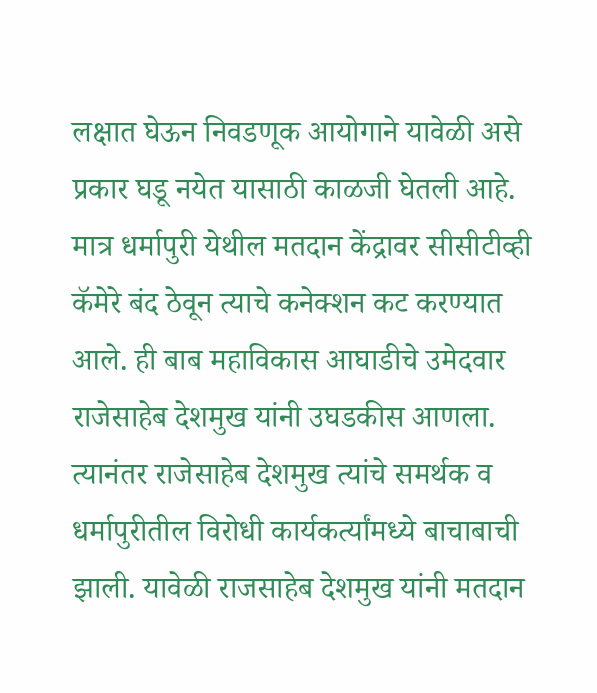लक्षात घेऊन निवडणूक आयोगाने यावेळी असे प्रकार घडू नयेत यासाठी काळजी घेतली आहे. मात्र धर्मापुरी येथील मतदान केंद्रावर सीसीटीव्ही कॅमेरे बंद ठेवून त्याचे कनेक्शन कट करण्यात आले. ही बाब महाविकास आघाडीचे उमेदवार राजेसाहेब देशमुख यांनी उघडकीस आणला. त्यानंतर राजेसाहेब देशमुख त्यांचे समर्थक व धर्मापुरीतील विरोधी कार्यकर्त्यांमध्ये बाचाबाची झाली. यावेळी राजसाहेब देशमुख यांनी मतदान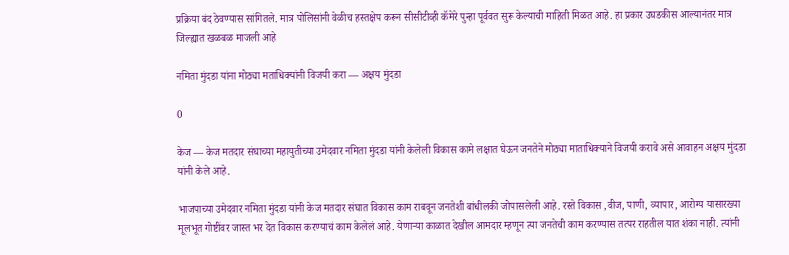प्रक्रिया बंद ठेवण्यास सांगितले. मात्र पोलिसांनी वेळीच हस्तक्षेप करून सीसीटीव्ही कॅमेरे पुन्हा पूर्ववत सुरू केल्याची माहिती मिळत आहे. हा प्रकार उघडकीस आल्यानंतर मात्र जिल्ह्यात खळबळ माजली आहे

नमिता मुंदडा यांना मोठ्या मताधिक्यांनी विजयी करा — अक्षय मुंदडा

0

केज — केज मतदार संघाच्या महायुतीच्या उमेदवार नमिता मुंदडा यांनी केलेली विकास कामे लक्षात घेऊन जनतेने मोठ्या माताधिक्याने विजयी करावे असे आवाहन अक्षय मुंदडा यांनी केले आहे.

भाजपाच्या उमेदवार नमिता मुंदडा यांनी केज मतदार संघात विकास काम राबवून जनतेशी बांधीलकी जोपासलेली आहे. रस्ते विकास ,वीज, पाणी, व्यापार, आरोग्य यासारख्या मूलभूत गोष्टींवर जास्त भर देत विकास करण्याचं काम केलेलं आहे. येणाऱ्या काळात देखील आमदार म्हणून त्या जनतेची काम करण्यास तत्पर राहतील यात शंका नाही. त्यांनी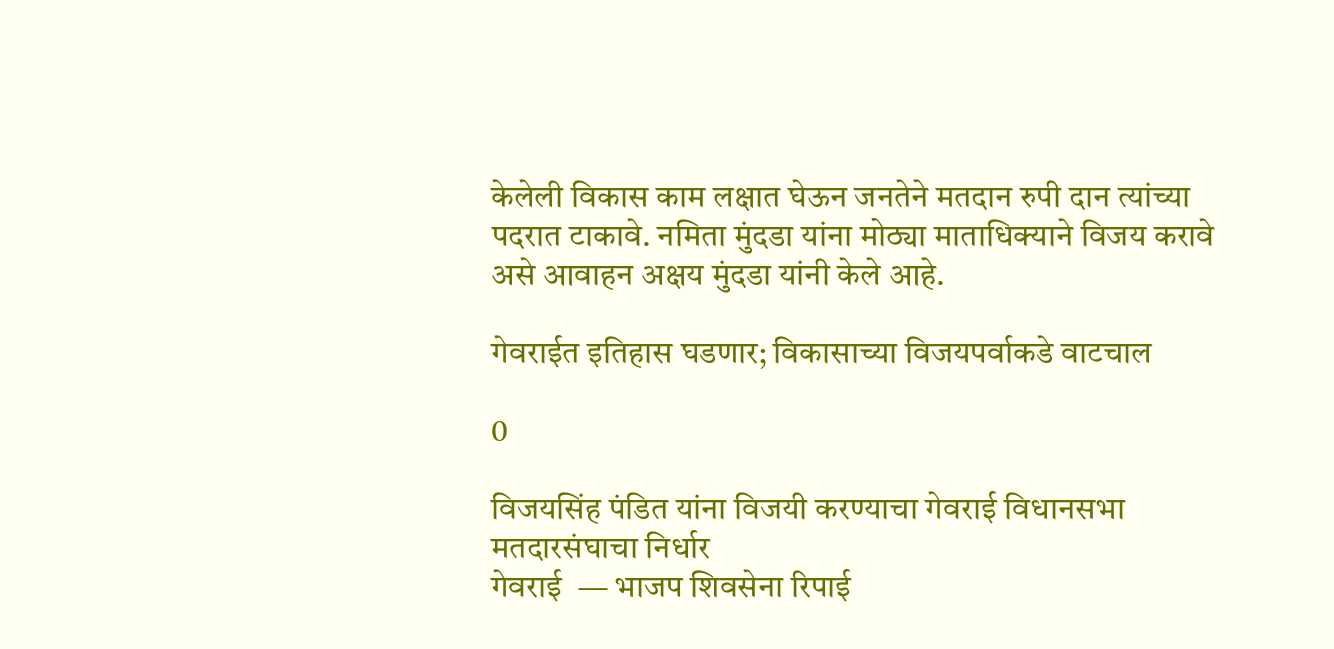केलेली विकास काम लक्षात घेऊन जनतेने मतदान रुपी दान त्यांच्या पदरात टाकावे. नमिता मुंदडा यांना मोठ्या माताधिक्याने विजय करावे असे आवाहन अक्षय मुंदडा यांनी केले आहे.

गेवराईत इतिहास घडणार; विकासाच्या विजयपर्वाकडे वाटचाल

0

विजयसिंह पंडित यांना विजयी करण्याचा गेवराई विधानसभा मतदारसंघाचा निर्धार
गेवराई  — भाजप शिवसेना रिपाई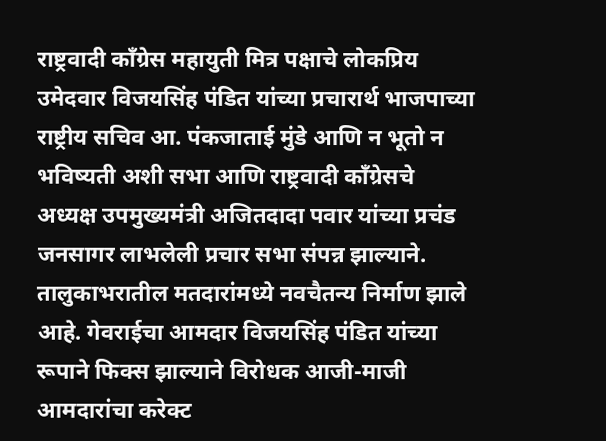राष्ट्रवादी काँग्रेस महायुती मित्र पक्षाचे लोकप्रिय उमेदवार विजयसिंह पंडित यांच्या प्रचारार्थ भाजपाच्या राष्ट्रीय सचिव आ. पंकजाताई मुंडे आणि न भूतो न भविष्यती अशी सभा आणि राष्ट्रवादी काँग्रेसचे अध्यक्ष उपमुख्यमंत्री अजितदादा पवार यांच्या प्रचंड जनसागर लाभलेली प्रचार सभा संपन्न झाल्याने. तालुकाभरातील मतदारांमध्ये नवचैतन्य निर्माण झाले आहे. गेवराईचा आमदार विजयसिंह पंडित यांच्या रूपाने फिक्स झाल्याने विरोधक आजी-माजी आमदारांचा करेक्ट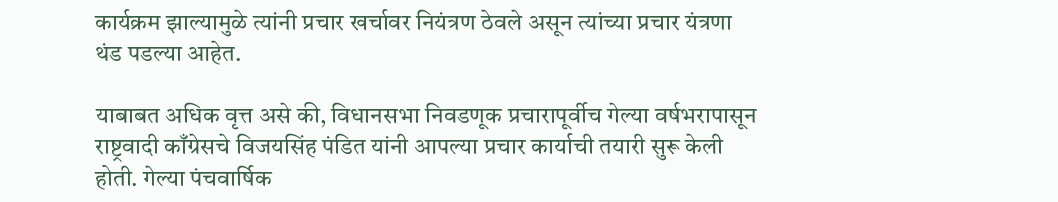कार्यक्रम झाल्यामुळे त्यांनी प्रचार खर्चावर नियंत्रण ठेवले असून त्यांच्या प्रचार यंत्रणा थंड पडल्या आहेत.

याबाबत अधिक वृत्त असे की, विधानसभा निवडणूक प्रचारापूर्वीच गेल्या वर्षभरापासून राष्ट्रवादी काँग्रेसचे विजयसिंह पंडित यांनी आपल्या प्रचार कार्याची तयारी सुरू केली होती. गेल्या पंचवार्षिक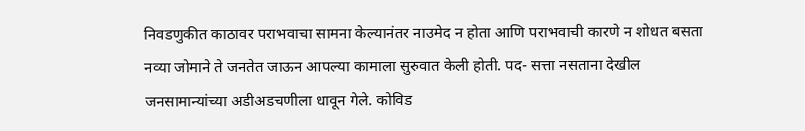निवडणुकीत काठावर पराभवाचा सामना केल्यानंतर नाउमेद न होता आणि पराभवाची कारणे न शोधत बसता नव्या जोमाने ते जनतेत जाऊन आपल्या कामाला सुरुवात केली होती. पद- सत्ता नसताना देखील जनसामान्यांच्या अडीअडचणीला धावून गेले. कोविड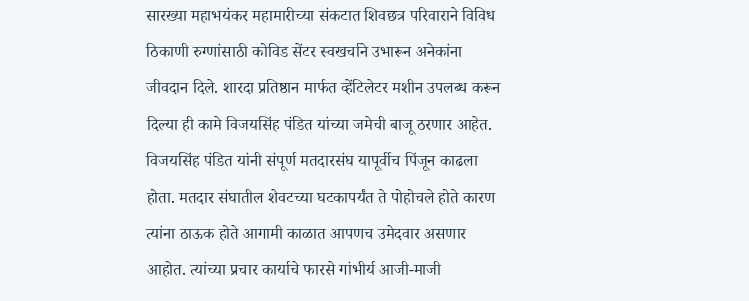सारख्या महाभयंकर महामारीच्या संकटात शिवछत्र परिवाराने विविध ठिकाणी रुग्णांसाठी कोविड सेंटर स्वखर्चाने उभारून अनेकांना जीवदान दिले. शारदा प्रतिष्ठान मार्फत व्हेंटिलेटर मशीन उपलब्ध करून दिल्या ही कामे विजयसिंह पंडित यांच्या जमेची बाजू ठरणार आहेत. विजयसिंह पंडित यांनी संपूर्ण मतदारसंघ यापूर्वीच पिंजून काढला होता. मतदार संघातील शेवटच्या घटकापर्यंत ते पोहोचले होते कारण त्यांना ठाऊक होते आगामी काळात आपणच उमेदवार असणार आहोत. त्यांच्या प्रचार कार्याचे फारसे गांभीर्य आजी-माजी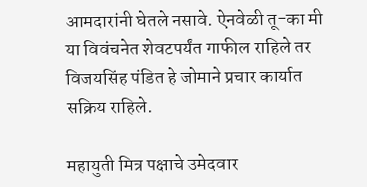आमदारांनी घेतले नसावे. ऐनवेळी तू-का मी या विवंचनेत शेवटपर्यंत गाफील राहिले तर विजयसिंह पंडित हे जोमाने प्रचार कार्यात सक्रिय राहिले.

महायुती मित्र पक्षाचे उमेदवार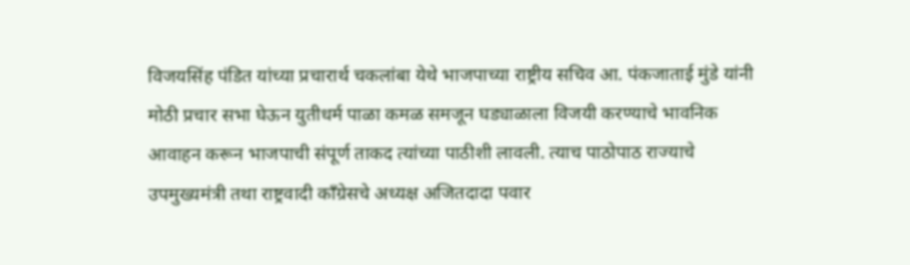विजयसिंह पंडित यांच्या प्रचारार्थ चकलांबा येथे भाजपाच्या राष्ट्रीय सचिव आ. पंकजाताई मुंडे यांनी मोठी प्रचार सभा घेऊन युतीधर्म पाळा कमळ समजून घड्याळाला विजयी करण्याचे भावनिक आवाहन करून भाजपाची संपूर्ण ताकद त्यांच्या पाठीशी लावली. त्याच पाठोपाठ राज्याचे उपमुख्यमंत्री तथा राष्ट्रवादी काँग्रेसचे अध्यक्ष अजितदादा पवार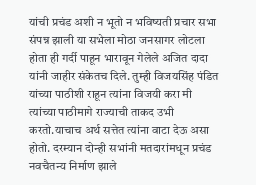यांची प्रचंड अशी न भूतो न भविष्यती प्रचार सभा संपन्न झाली या सभेला मोठा जनसागर लोटला होता ही गर्दी पाहून भारावून गेलेले अजित दादा यांनी जाहीर संकेतच दिले. तुम्ही विजयसिंह पंडित यांच्या पाठीशी राहून त्यांना विजयी करा मी त्यांच्या पाठीमागे राज्याची ताकद उभी करतो.याचाच अर्थ सत्तेत त्यांना वाटा देऊ असा होतो. दरम्यान दोन्ही सभांनी मतदारांमधून प्रचंड नवचैतन्य निर्माण झाले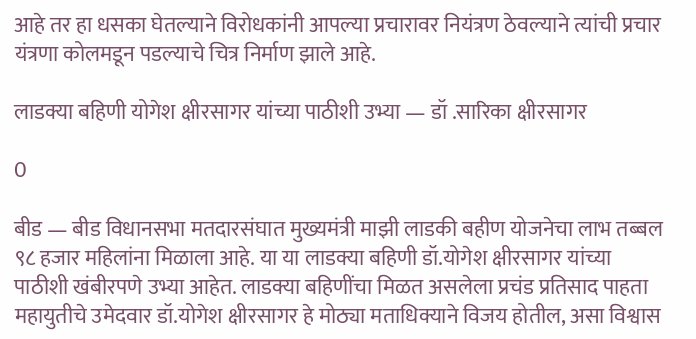आहे तर हा धसका घेतल्याने विरोधकांनी आपल्या प्रचारावर नियंत्रण ठेवल्याने त्यांची प्रचार यंत्रणा कोलमडून पडल्याचे चित्र निर्माण झाले आहे.

लाडक्या बहिणी योगेश क्षीरसागर यांच्या पाठीशी उभ्या — डॉ .सारिका क्षीरसागर

0

बीड — बीड विधानसभा मतदारसंघात मुख्यमंत्री माझी लाडकी बहीण योजनेचा लाभ तब्बल ९८ हजार महिलांना मिळाला आहे. या या लाडक्या बहिणी डॉ.योगेश क्षीरसागर यांच्या पाठीशी खंबीरपणे उभ्या आहेत. लाडक्या बहिणींचा मिळत असलेला प्रचंड प्रतिसाद पाहता महायुतीचे उमेदवार डॉ.योगेश क्षीरसागर हे मोठ्या मताधिक्याने विजय होतील, असा विश्वास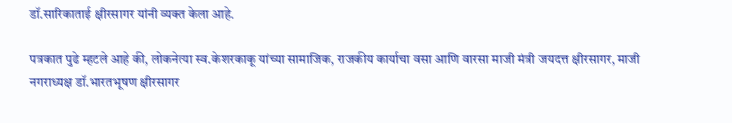डॉ.सारिकाताई क्षीरसागर यांनी व्यक्त केला आहे.

पत्रकात पुढे म्हटले आहे की, लोकनेत्या स्व.केशरकाकू यांच्या सामाजिक, राजकीय कार्याचा वसा आणि वारसा माजी मंत्री जयदत्त क्षीरसागर, माजी नगराध्यक्ष डॉ.भारतभूषण क्षीरसागर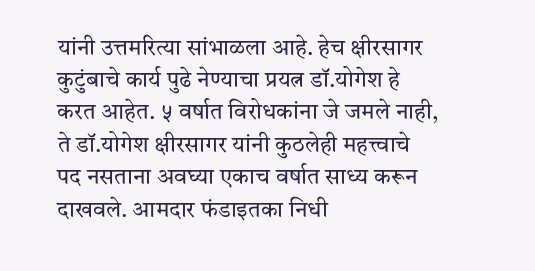यांनी उत्तमरित्या सांभाळला आहे. हेच क्षीरसागर कुटुंबाचे कार्य पुढे नेण्याचा प्रयत्न डॉ.योगेश हे करत आहेत. ५ वर्षात विरोधकांना जे जमले नाही, ते डॉ.योगेश क्षीरसागर यांनी कुठलेही महत्त्वाचे पद नसताना अवघ्या एकाच वर्षात साध्य करून दाखवले. आमदार फंडाइतका निधी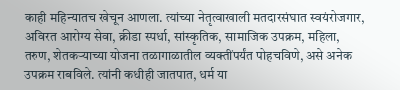काही महिन्यातच खेचून आणला. त्यांच्या नेतृत्वाखाली मतदारसंघात स्वयंरोजगार, अविरत आरोग्य सेवा, क्रीडा स्पर्धा, सांस्कृतिक, सामाजिक उपक्रम, महिला, तरुण, शेतकऱ्याच्या योजना तळागाळातील व्यक्तींपर्यंत पोहचविणे, असे अनेक उपक्रम राबविले. त्यांनी कधीही जातपात, धर्म या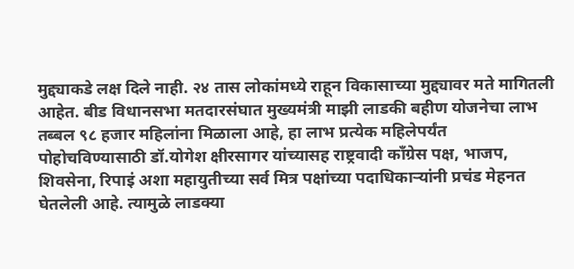मुद्द्याकडे लक्ष दिले नाही. २४ तास लोकांमध्ये राहून विकासाच्या मुद्द्यावर मते मागितली आहेत. बीड विधानसभा मतदारसंघात मुख्यमंत्री माझी लाडकी बहीण योजनेचा लाभ तब्बल ९८ हजार महिलांना मिळाला आहे, हा लाभ प्रत्येक महिलेपर्यंत पोहोचविण्यासाठी डॉ.योगेश क्षीरसागर यांच्यासह राष्ट्रवादी काँग्रेस पक्ष, भाजप, शिवसेना, रिपाइं अशा महायुतीच्या सर्व मित्र पक्षांच्या पदाधिकाऱ्यांनी प्रचंड मेहनत घेतलेली आहे. त्यामुळे लाडक्या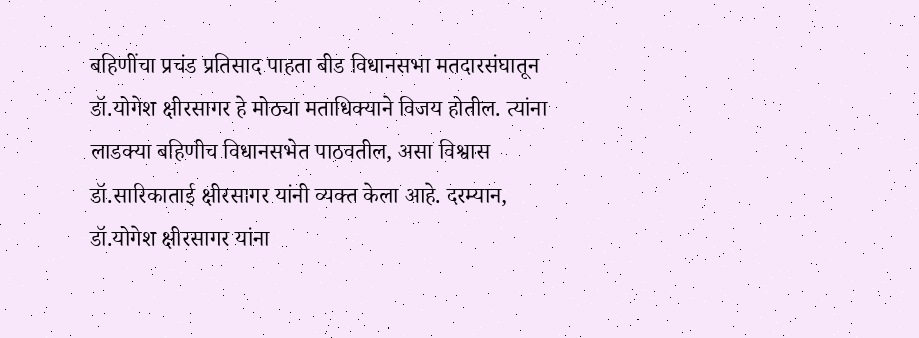बहिणींचा प्रचंड प्रतिसाद पाहता बीड विधानसभा मतदारसंघातून डॉ.योगेश क्षीरसागर हे मोठ्या मताधिक्याने विजय होतील. त्यांना लाडक्या बहिणीच विधानसभेत पाठवतील, असा विश्वास डॉ.सारिकाताई क्षीरसागर यांनी व्यक्त केला आहे. दरम्यान, डॉ.योगेश क्षीरसागर यांना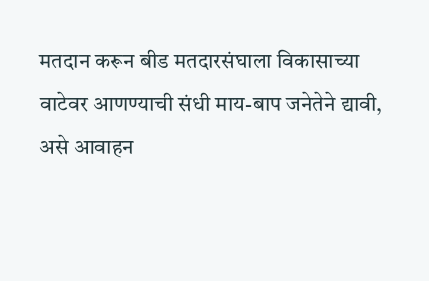मतदान करून बीड मतदारसंघाला विकासाच्या वाटेवर आणण्याची संधी माय-बाप जनेतेने द्यावी, असे आवाहन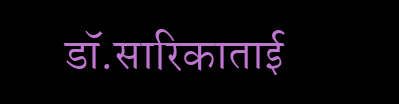डॉ.सारिकाताई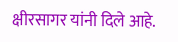क्षीरसागर यांनी दिले आहे.